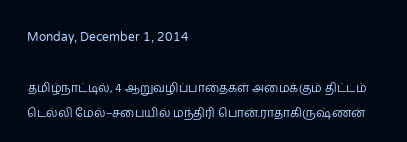Monday, December 1, 2014

தமிழ்நாட்டில், 4 ஆறுவழிப்பாதைகள் அமைக்கும் திட்டம் டெல்லி மேல்–சபையில் மந்திரி பொன்.ராதாகிருஷ்ணன்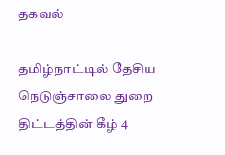தகவல்

தமிழ்நாட்டில் தேசிய நெடுஞ்சாலை துறை திட்டத்தின் கீழ் 4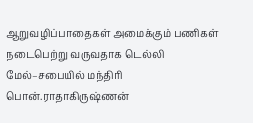ஆறுவழிப்பாதைகள் அமைக்கும் பணிகள் நடைபெற்று வருவதாக டெல்லி மேல்–சபையில் மந்திரி பொன்.ராதாகிருஷ்ணன்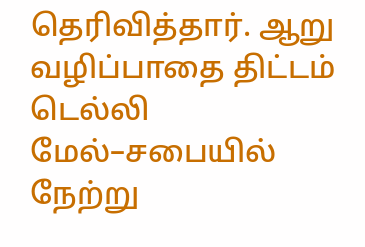தெரிவித்தார். ஆறு வழிப்பாதை திட்டம் டெல்லி மேல்–சபையில் நேற்று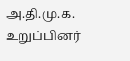அ.தி.மு.க. உறுப்பினர்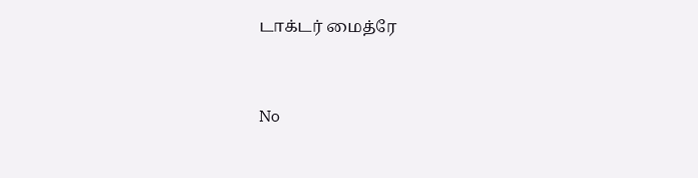டாக்டர் மைத்ரே


No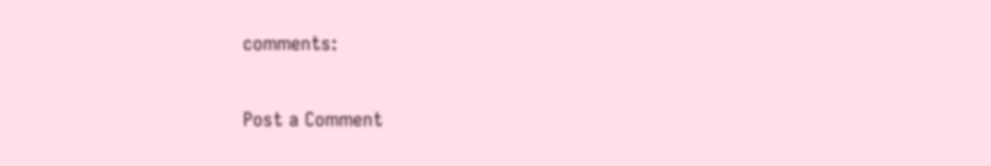comments:

Post a Comment